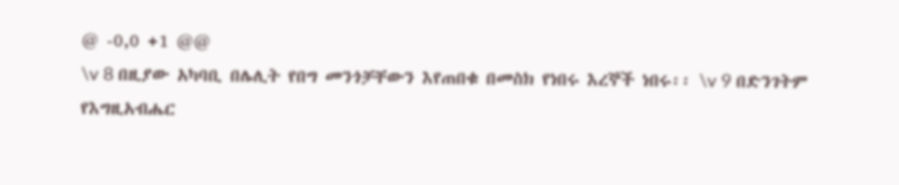@ -0,0 +1 @@
\v 8 በዚያው አካባቢ በሌሊት የበግ መንጎቻቸውን እየጠበቁ በመስክ የነበሩ እረኞች ነበሩ፡፡ \v 9 በድንገትም የእግዚአብሔር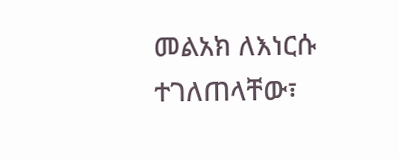መልአክ ለእነርሱ ተገለጠላቸው፣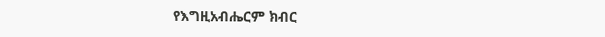የእግዚአብሔርም ክብር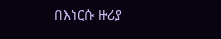በእነርሱ ዙሪያ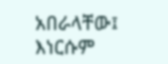አበራላቸው፤ እነርሱም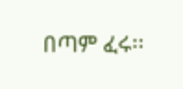በጣም ፈሩ፡፡